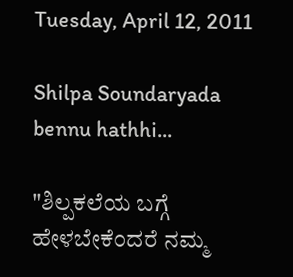Tuesday, April 12, 2011

Shilpa Soundaryada bennu hathhi...

"ಶಿಲ್ಪಕಲೆಯ ಬಗ್ಗೆ ಹೇಳಬೇಕೆಂದರೆ ನಮ್ಮ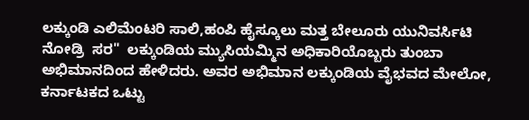ಲಕ್ಕುಂಡಿ ಎಲಿಮೆಂಟರಿ ಸಾಲಿ,ಹಂಪಿ ಹೈಸ್ಕೂಲು ಮತ್ತ ಬೇಲೂರು ಯುನಿವರ್ಸಿಟಿ  ನೋಡ್ರಿ  ಸರ"  ಲಕ್ಕುಂಡಿಯ ಮ್ಯುಸಿಯಮ್ಮಿನ ಅಧಿಕಾರಿಯೊಬ್ಬರು ತುಂಬಾ ಅಭಿಮಾನದಿಂದ ಹೇಳಿದರು. ಅವರ ಅಭಿಮಾನ ಲಕ್ಕುಂಡಿಯ ವೈಭವದ ಮೇಲೋ, ಕರ್ನಾಟಕದ ಒಟ್ಟು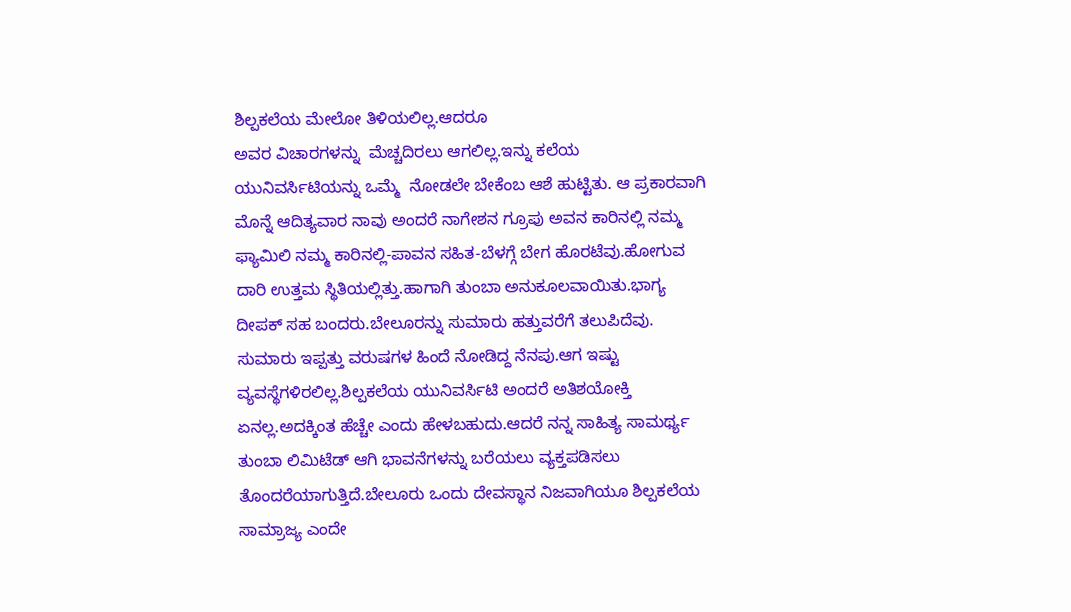ಶಿಲ್ಪಕಲೆಯ ಮೇಲೋ ತಿಳಿಯಲಿಲ್ಲ.ಆದರೂ
ಅವರ ವಿಚಾರಗಳನ್ನು  ಮೆಚ್ಚದಿರಲು ಆಗಲಿಲ್ಲ.ಇನ್ನು ಕಲೆಯ ಯುನಿವರ್ಸಿಟಿಯನ್ನು ಒಮ್ಮೆ  ನೋಡಲೇ ಬೇಕೆಂಬ ಆಶೆ ಹುಟ್ಟಿತು. ಆ ಪ್ರಕಾರವಾಗಿ ಮೊನ್ನೆ ಆದಿತ್ಯವಾರ ನಾವು ಅಂದರೆ ನಾಗೇಶನ ಗ್ರೂಪು ಅವನ ಕಾರಿನಲ್ಲಿ ನಮ್ಮ ಫ್ಯಾಮಿಲಿ ನಮ್ಮ ಕಾರಿನಲ್ಲಿ-ಪಾವನ ಸಹಿತ-ಬೆಳಗ್ಗೆ ಬೇಗ ಹೊರಟೆವು.ಹೋಗುವ ದಾರಿ ಉತ್ತಮ ಸ್ಥಿತಿಯಲ್ಲಿತ್ತು.ಹಾಗಾಗಿ ತುಂಬಾ ಅನುಕೂಲವಾಯಿತು.ಭಾಗ್ಯ ದೀಪಕ್ ಸಹ ಬಂದರು.ಬೇಲೂರನ್ನು ಸುಮಾರು ಹತ್ತುವರೆಗೆ ತಲುಪಿದೆವು. ಸುಮಾರು ಇಪ್ಪತ್ತು ವರುಷಗಳ ಹಿಂದೆ ನೋಡಿದ್ದ ನೆನಪು.ಆಗ ಇಷ್ಟು ವ್ಯವಸ್ಥೆಗಳಿರಲಿಲ್ಲ.ಶಿಲ್ಪಕಲೆಯ ಯುನಿವರ್ಸಿಟಿ ಅಂದರೆ ಅತಿಶಯೋಕ್ತಿ ಏನಲ್ಲ.ಅದಕ್ಕಿಂತ ಹೆಚ್ಚೇ ಎಂದು ಹೇಳಬಹುದು.ಆದರೆ ನನ್ನ ಸಾಹಿತ್ಯ ಸಾಮರ್ಥ್ಯ ತುಂಬಾ ಲಿಮಿಟೆಡ್ ಆಗಿ ಭಾವನೆಗಳನ್ನು ಬರೆಯಲು ವ್ಯಕ್ತಪಡಿಸಲು ತೊಂದರೆಯಾಗುತ್ತಿದೆ.ಬೇಲೂರು ಒಂದು ದೇವಸ್ಥಾನ ನಿಜವಾಗಿಯೂ ಶಿಲ್ಪಕಲೆಯ ಸಾಮ್ರಾಜ್ಯ ಎಂದೇ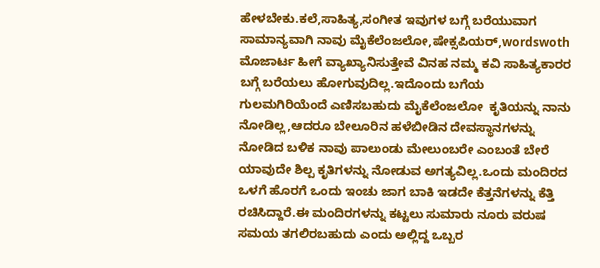ಹೇಳಬೇಕು.ಕಲೆ,ಸಾಹಿತ್ಯ,ಸಂಗೀತ ಇವುಗಳ ಬಗ್ಗೆ ಬರೆಯುವಾಗ ಸಾಮಾನ್ಯವಾಗಿ ನಾವು ಮೈಕೆಲೆಂಜಲೋ,ಷೇಕ್ಸಪಿಯರ್,wordswoth ಮೊಜಾರ್ಟ ಹೀಗೆ ವ್ಯಾಖ್ಯಾನಿಸುತ್ತೇವೆ ವಿನಹ ನಮ್ಮ ಕವಿ ಸಾಹಿತ್ಯಕಾರರ ಬಗ್ಗೆ ಬರೆಯಲು ಹೋಗುವುದಿಲ್ಲ.ಇದೊಂದು ಬಗೆಯ ಗುಲಮಗಿರಿಯೆಂದೆ ಎಣಿಸಬಹುದು ಮೈಕೆಲೆಂಜಲೋ  ಕೃತಿಯನ್ನು ನಾನು ನೋಡಿಲ್ಲ,ಆದರೂ ಬೇಲೂರಿನ ಹಳೆಬೀಡಿನ ದೇವಸ್ಥಾನಗಳನ್ನು ನೋಡಿದ ಬಳಿಕ ನಾವು ಪಾಲುಂಡು ಮೇಲುಂಬರೇ ಎಂಬಂತೆ ಬೇರೆ ಯಾವುದೇ ಶಿಲ್ಪ ಕೃತಿಗಳನ್ನು ನೋಡುವ ಅಗತ್ಯವಿಲ್ಲ.ಒಂದು ಮಂದಿರದ ಒಳಗೆ ಹೊರಗೆ ಒಂದು ಇಂಚು ಜಾಗ ಬಾಕಿ ಇಡದೇ ಕೆತ್ತನೆಗಳನ್ನು ಕೆತ್ತಿ ರಚಿಸಿದ್ದಾರೆ.ಈ ಮಂದಿರಗಳನ್ನು ಕಟ್ಟಲು ಸುಮಾರು ನೂರು ವರುಷ ಸಮಯ ತಗಲಿರಬಹುದು ಎಂದು ಅಲ್ಲಿದ್ದ ಒಬ್ಬರ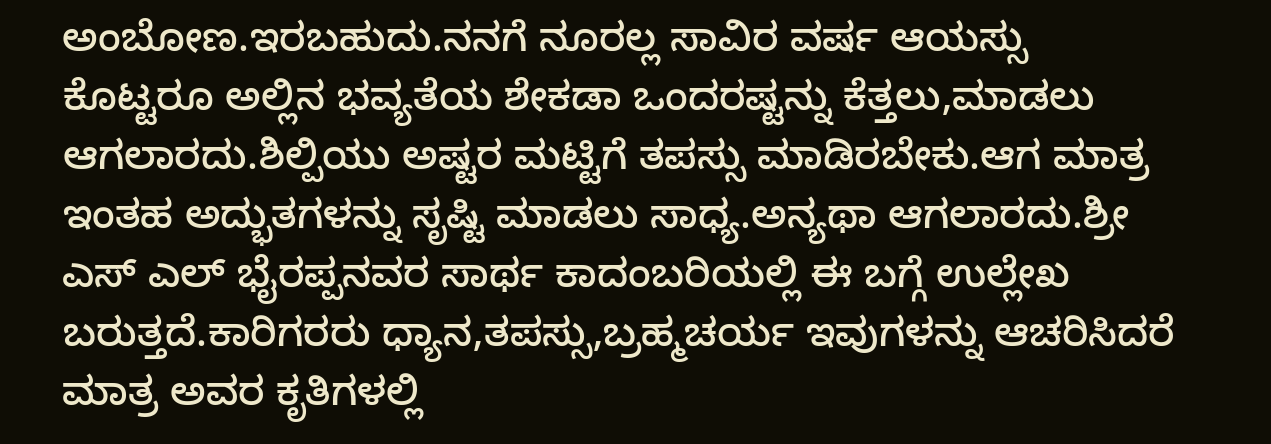ಅಂಬೋಣ.ಇರಬಹುದು.ನನಗೆ ನೂರಲ್ಲ ಸಾವಿರ ವರ್ಷ ಆಯಸ್ಸು ಕೊಟ್ಟರೂ ಅಲ್ಲಿನ ಭವ್ಯತೆಯ ಶೇಕಡಾ ಒಂದರಷ್ಟನ್ನು ಕೆತ್ತಲು,ಮಾಡಲು ಆಗಲಾರದು.ಶಿಲ್ಪಿಯು ಅಷ್ಟರ ಮಟ್ಟಿಗೆ ತಪಸ್ಸು ಮಾಡಿರಬೇಕು.ಆಗ ಮಾತ್ರ ಇಂತಹ ಅದ್ಭುತಗಳನ್ನು ಸೃಷ್ಟಿ ಮಾಡಲು ಸಾಧ್ಯ.ಅನ್ಯಥಾ ಆಗಲಾರದು.ಶ್ರೀ ಎಸ್ ಎಲ್ ಭೈರಪ್ಪನವರ ಸಾರ್ಥ ಕಾದಂಬರಿಯಲ್ಲಿ ಈ ಬಗ್ಗೆ ಉಲ್ಲೇಖ ಬರುತ್ತದೆ.ಕಾರಿಗರರು ಧ್ಯಾನ,ತಪಸ್ಸು,ಬ್ರಹ್ಮಚರ್ಯ ಇವುಗಳನ್ನು ಆಚರಿಸಿದರೆ ಮಾತ್ರ ಅವರ ಕೃತಿಗಳಲ್ಲಿ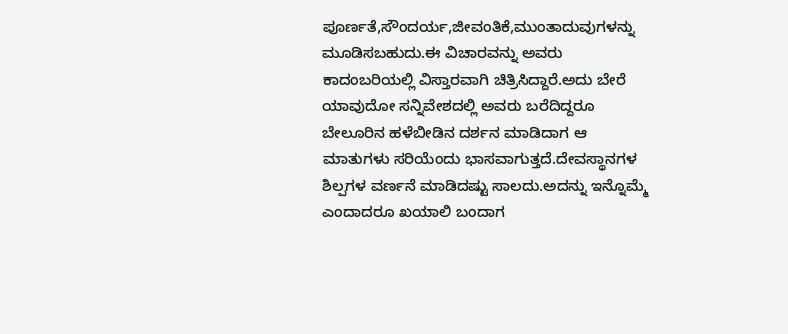ಪೂರ್ಣತೆ,ಸೌಂದರ್ಯ,ಜೀವಂತಿಕೆ,ಮುಂತಾದುವುಗಳನ್ನು ಮೂಡಿಸಬಹುದು.ಈ ವಿಚಾರವನ್ನು ಅವರು ಕಾದಂಬರಿಯಲ್ಲಿ ವಿಸ್ತಾರವಾಗಿ ಚಿತ್ರಿಸಿದ್ದಾರೆ.ಅದು ಬೇರೆ ಯಾವುದೋ ಸನ್ನಿವೇಶದಲ್ಲಿ ಅವರು ಬರೆದಿದ್ದರೂ ಬೇಲೂರಿನ ಹಳೆಬೀಡಿನ ದರ್ಶನ ಮಾಡಿದಾಗ ಆ ಮಾತುಗಳು ಸರಿಯೆಂದು ಭಾಸವಾಗುತ್ತದೆ.ದೇವಸ್ಥಾನಗಳ ಶಿಲ್ಪಗಳ ವರ್ಣನೆ ಮಾಡಿದಷ್ಟು ಸಾಲದು.ಅದನ್ನು ಇನ್ನೊಮ್ಮೆ ಎಂದಾದರೂ ಖಯಾಲಿ ಬಂದಾಗ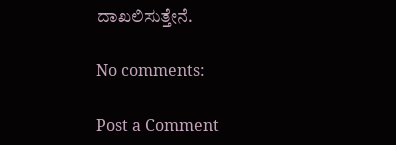ದಾಖಲಿಸುತ್ತೇನೆ.

No comments:

Post a Comment